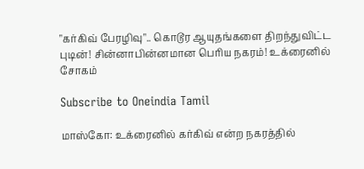"கர்கிவ் பேரழிவு".. கொடூர ஆயுதங்களை திறந்துவிட்ட புடின்! சின்னாபின்னமான பெரிய நகரம்! உக்ரைனில் சோகம்

Subscribe to Oneindia Tamil

மாஸ்கோ: உக்ரைனில் கர்கிவ் என்ற நகரத்தில்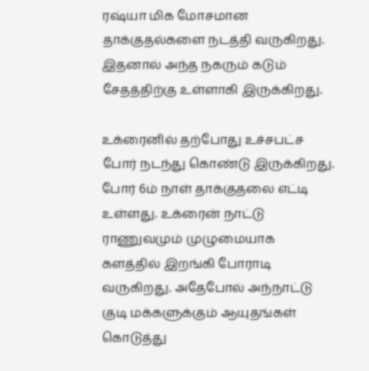ரஷ்யா மிக மோசமான தாக்குதல்களை நடத்தி வருகிறது. இதனால் அந்த நகரும் கடும் சேதத்திற்கு உள்ளாகி இருக்கிறது.

உக்ரைனில் தற்போது உச்சபட்ச போர் நடந்து கொண்டு இருக்கிறது. போர் 6ம் நாள் தாக்குதலை எட்டி உள்ளது. உக்ரைன் நாட்டு ராணுவமும் முழுமையாக களத்தில் இறங்கி போராடி வருகிறது. அதேபோல் அந்நாட்டு குடி மக்களுக்கும் ஆயுதங்கள் கொடுத்து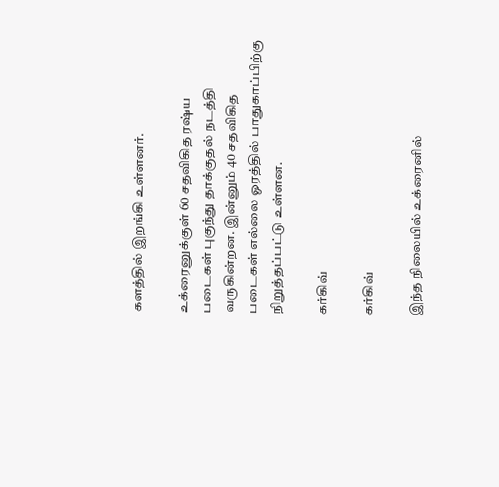களத்தில் இறங்கி உள்ளனர்.

உக்ரைனுக்குள் 60 சதவிகித ரஷ்ய படைகள் புகுந்து தாக்குதல் நடத்தி வருகின்றன. இன்னும் 40 சதவிகித படைகள் எல்லை ஓரத்தில் பாதுகாப்பிற்கு நிறுத்தப்பட்டு உள்ளன.

கர்கிவ்

கர்கிவ்

இந்த நிலையில் உக்ரைனில்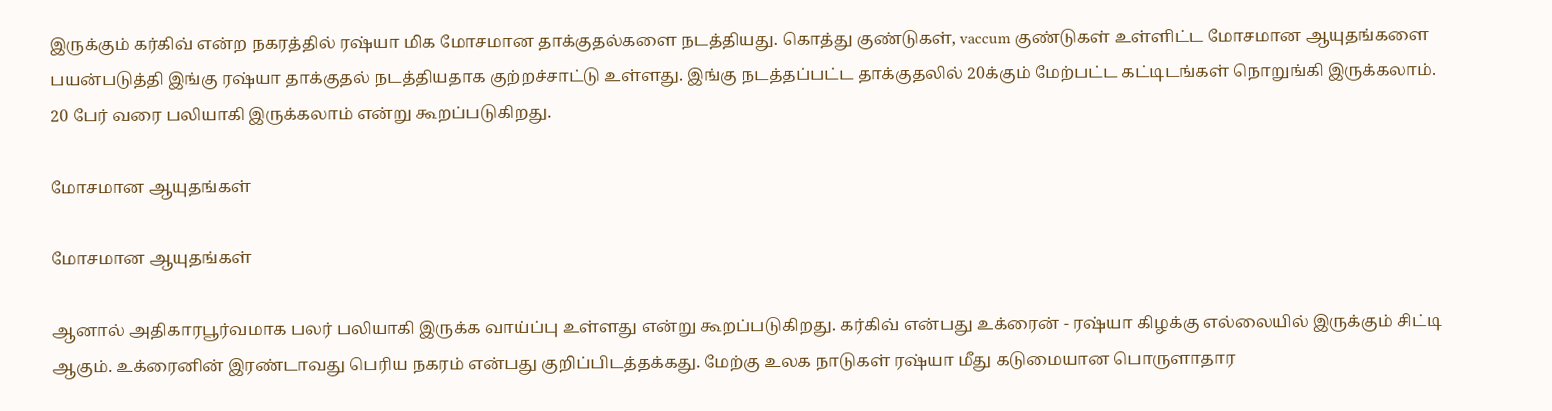இருக்கும் கர்கிவ் என்ற நகரத்தில் ரஷ்யா மிக மோசமான தாக்குதல்களை நடத்தியது. கொத்து குண்டுகள், vaccum குண்டுகள் உள்ளிட்ட மோசமான ஆயுதங்களை பயன்படுத்தி இங்கு ரஷ்யா தாக்குதல் நடத்தியதாக குற்றச்சாட்டு உள்ளது. இங்கு நடத்தப்பட்ட தாக்குதலில் 20க்கும் மேற்பட்ட கட்டிடங்கள் நொறுங்கி இருக்கலாம். 20 பேர் வரை பலியாகி இருக்கலாம் என்று கூறப்படுகிறது.

மோசமான ஆயுதங்கள்

மோசமான ஆயுதங்கள்

ஆனால் அதிகாரபூர்வமாக பலர் பலியாகி இருக்க வாய்ப்பு உள்ளது என்று கூறப்படுகிறது. கர்கிவ் என்பது உக்ரைன் - ரஷ்யா கிழக்கு எல்லையில் இருக்கும் சிட்டி ஆகும். உக்ரைனின் இரண்டாவது பெரிய நகரம் என்பது குறிப்பிடத்தக்கது. மேற்கு உலக நாடுகள் ரஷ்யா மீது கடுமையான பொருளாதார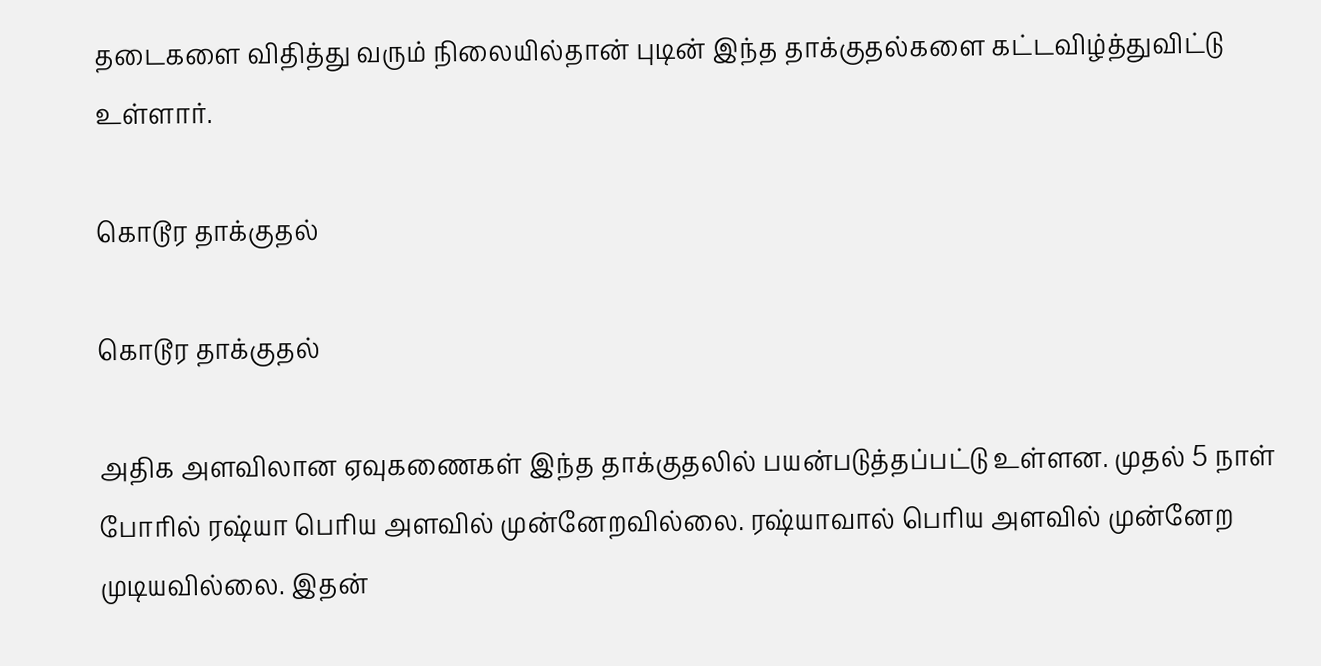தடைகளை விதித்து வரும் நிலையில்தான் புடின் இந்த தாக்குதல்களை கட்டவிழ்த்துவிட்டு உள்ளார்.

கொடூர தாக்குதல்

கொடூர தாக்குதல்

அதிக அளவிலான ஏவுகணைகள் இந்த தாக்குதலில் பயன்படுத்தப்பட்டு உள்ளன. முதல் 5 நாள் போரில் ரஷ்யா பெரிய அளவில் முன்னேறவில்லை. ரஷ்யாவால் பெரிய அளவில் முன்னேற முடியவில்லை. இதன்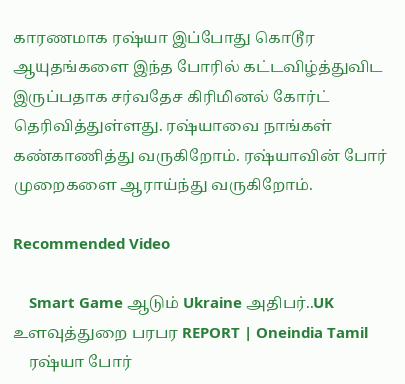காரணமாக ரஷ்யா இப்போது கொடூர ஆயுதங்களை இந்த போரில் கட்டவிழ்த்துவிட இருப்பதாக சர்வதேச கிரிமினல் கோர்ட் தெரிவித்துள்ளது. ரஷ்யாவை நாங்கள் கண்காணித்து வருகிறோம். ரஷ்யாவின் போர் முறைகளை ஆராய்ந்து வருகிறோம்.

Recommended Video

    Smart Game ஆடும் Ukraine அதிபர்..UK உளவுத்துறை பரபர REPORT | Oneindia Tamil
    ரஷ்யா போர்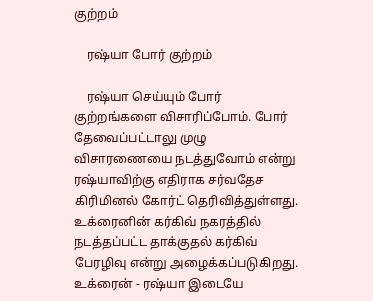குற்றம்

    ரஷ்யா போர் குற்றம்

    ரஷ்யா செய்யும் போர் குற்றங்களை விசாரிப்போம். போர் தேவைப்பட்டாலு முழு விசாரணையை நடத்துவோம் என்று ரஷ்யாவிற்கு எதிராக சர்வதேச கிரிமினல் கோர்ட் தெரிவித்துள்ளது. உக்ரைனின் கர்கிவ் நகரத்தில் நடத்தப்பட்ட தாக்குதல் கர்கிவ் பேரழிவு என்று அழைக்கப்படுகிறது. உக்ரைன் - ரஷ்யா இடையே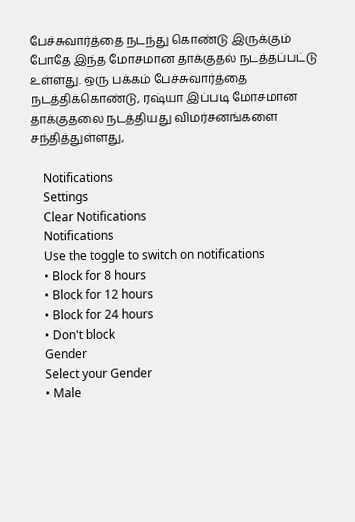பேச்சுவார்த்தை நடந்து கொண்டு இருக்கும் போதே இந்த மோசமான தாக்குதல் நடத்தப்பட்டு உள்ளது. ஒரு பக்கம் பேச்சுவார்த்தை நடத்திக்கொண்டு, ரஷ்யா இப்படி மோசமான தாக்குதலை நடத்தியது விமர்சனங்களை சந்தித்துள்ளது,

    Notifications
    Settings
    Clear Notifications
    Notifications
    Use the toggle to switch on notifications
    • Block for 8 hours
    • Block for 12 hours
    • Block for 24 hours
    • Don't block
    Gender
    Select your Gender
    • Male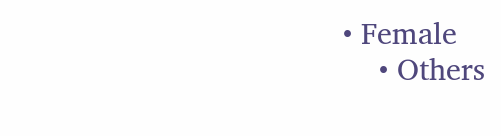• Female
    • Others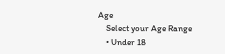Age
    Select your Age Range
    • Under 18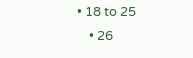• 18 to 25
    • 26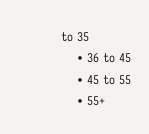to 35
    • 36 to 45
    • 45 to 55
    • 55+